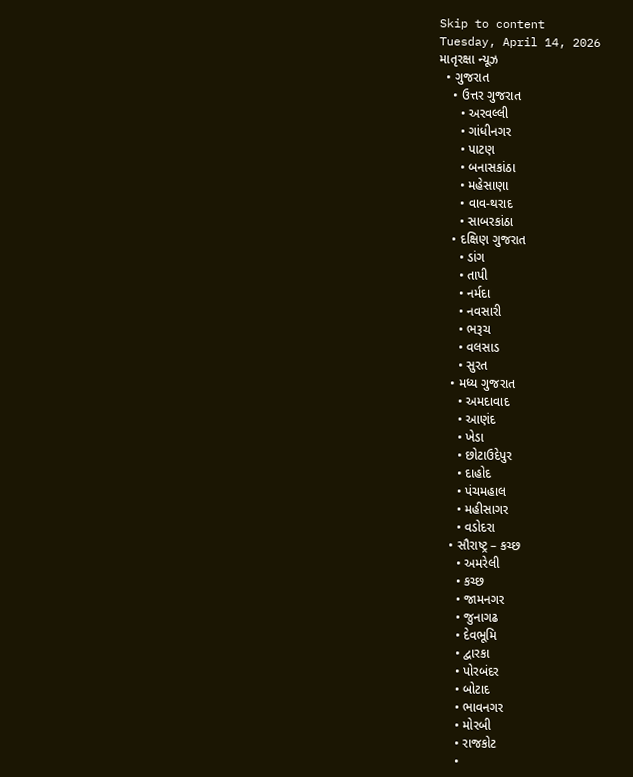Skip to content
Tuesday, April 14, 2026
માતૃરક્ષા ન્યૂઝ
  • ગુજરાત
    • ઉત્તર ગુજરાત
      • અરવલ્લી
      • ગાંધીનગર
      • પાટણ
      • બનાસકાંઠા
      • મહેસાણા
      • વાવ-થરાદ
      • સાબરકાંઠા
    • દક્ષિણ ગુજરાત
      • ડાંગ
      • તાપી
      • નર્મદા
      • નવસારી
      • ભરૂચ
      • વલસાડ
      • સુરત
    • મધ્ય ગુજરાત
      • અમદાવાદ
      • આણંદ
      • ખેડા
      • છોટાઉદેપુર
      • દાહોદ
      • પંચમહાલ
      • મહીસાગર
      • વડોદરા
    • સૌરાષ્ટ્ર – કચ્છ
      • અમરેલી
      • કચ્છ
      • જામનગર
      • જુનાગઢ
      • દેવભૂમિ
      • દ્વારકા
      • પોરબંદર
      • બોટાદ
      • ભાવનગર
      • મોરબી
      • રાજકોટ
      •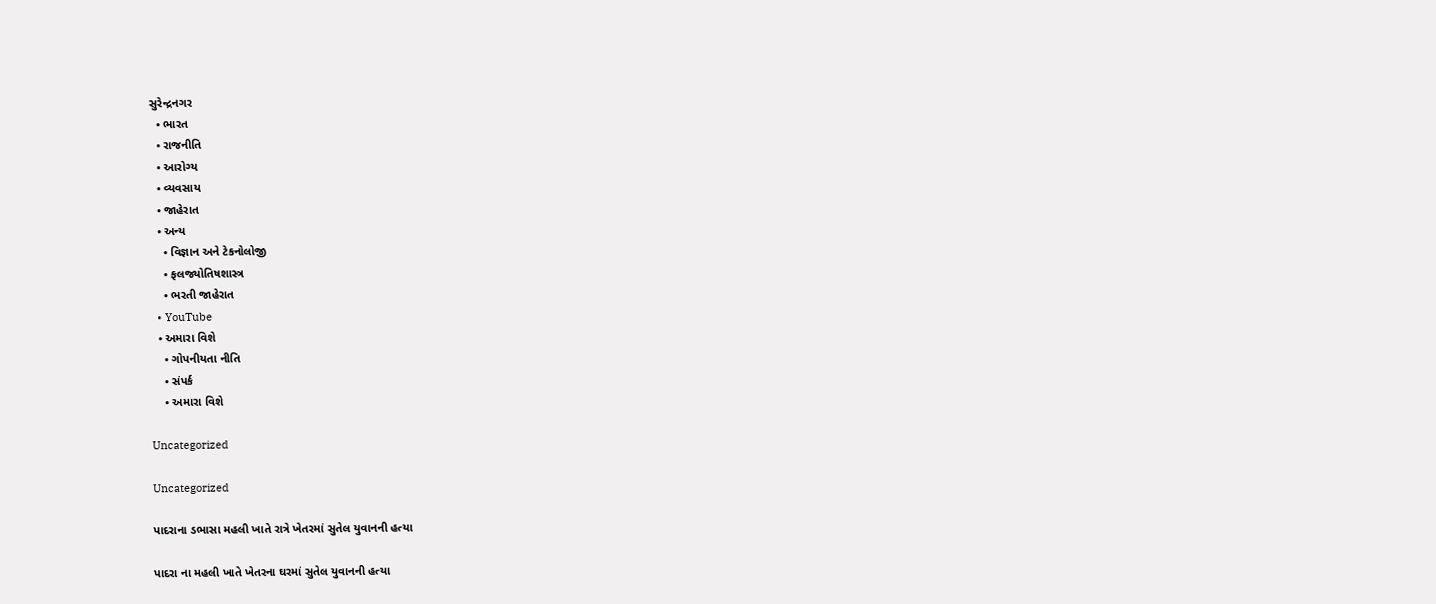સુરેન્દ્રનગર
  • ભારત
  • રાજનીતિ
  • આરોગ્ય
  • વ્યવસાય
  • જાહેરાત
  • અન્ય
    • વિજ્ઞાન અને ટેકનોલોજી
    • ફલજ્યોતિષશાસ્ત્ર
    • ભરતી જાહેરાત
  • YouTube
  • અમારા વિશે
    • ગોપનીયતા નીતિ
    • સંપર્ક
    • અમારા વિશે

Uncategorized

Uncategorized

પાદરાના ડભાસા મહલી ખાતે રાત્રે ખેતરમાં સુતેલ યુવાનની હત્યા

પાદરા ના મહલી ખાતે ખેતરના ઘરમાં સુતેલ યુવાનની હત્યા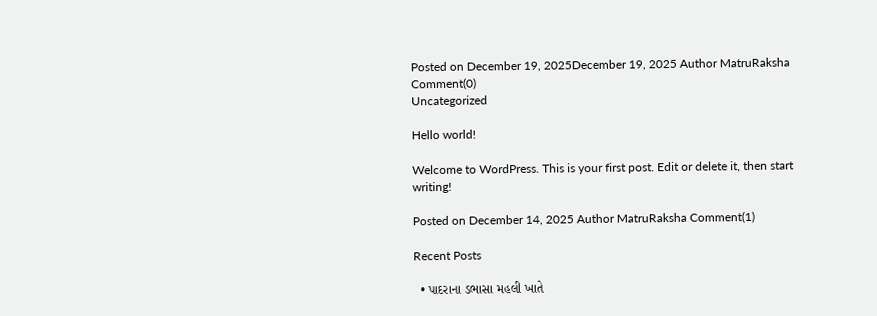Posted on December 19, 2025December 19, 2025 Author MatruRaksha Comment(0)
Uncategorized

Hello world!

Welcome to WordPress. This is your first post. Edit or delete it, then start writing!

Posted on December 14, 2025 Author MatruRaksha Comment(1)

Recent Posts

  • પાદરાના ડભાસા મહલી ખાતે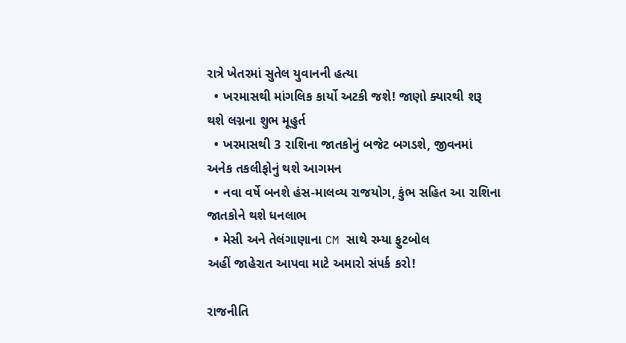રાત્રે ખેતરમાં સુતેલ યુવાનની હત્યા
  • ખરમાસથી માંગલિક કાર્યો અટકી જશે! જાણો ક્યારથી શરૂ થશે લગ્નના શુભ મૂહુર્ત
  • ખરમાસથી 3 રાશિના જાતકોનું બજેટ બગડશે, જીવનમાં અનેક તકલીફોનું થશે આગમન
  • નવા વર્ષે બનશે હંસ-માલવ્ય રાજયોગ, કુંભ સહિત આ રાશિના જાતકોને થશે ધનલાભ
  • મેસી અને તેલંગાણાના CM સાથે રમ્યા ફુટબોલ
અહીં જાહેરાત આપવા માટે અમારો સંપર્ક કરો!

રાજનીતિ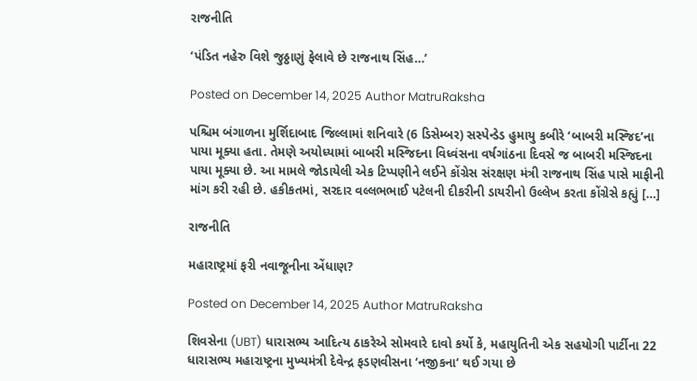રાજનીતિ

‘પંડિત નહેરુ વિશે જુઠ્ઠાણું ફેલાવે છે રાજનાથ સિંહ…’

Posted on December 14, 2025 Author MatruRaksha

પશ્ચિમ બંગાળના મુર્શિદાબાદ જિલ્લામાં શનિવારે (6 ડિસેમ્બર) સસ્પેન્ડેડ હુમાયુ કબીરે ‘બાબરી મસ્જિદ’ના પાયા મૂક્યા હતા. તેમણે અયોધ્યામાં બાબરી મસ્જિદના વિધ્વંસના વર્ષગાંઠના દિવસે જ બાબરી મસ્જિદના પાયા મૂક્યા છે. આ મામલે જોડાયેલી એક ટિપ્પણીને લઈને કોંગ્રેસ સંરક્ષણ મંત્રી રાજનાથ સિંહ પાસે માફીની માંગ કરી રહી છે. હકીકતમાં, સરદાર વલ્લભભાઈ પટેલની દીકરીની ડાયરીનો ઉલ્લેખ કરતા કોંગ્રેસે કહ્યું […]

રાજનીતિ

મહારાષ્ટ્રમાં ફરી નવાજૂનીના એંધાણ?

Posted on December 14, 2025 Author MatruRaksha

શિવસેના (UBT) ધારાસભ્ય આદિત્ય ઠાકરેએ સોમવારે દાવો કર્યો કે, મહાયુતિની એક સહયોગી પાર્ટીના 22 ધારાસભ્ય મહારાષ્ટ્રના મુખ્યમંત્રી દેવેન્દ્ર ફડણવીસના ‘નજીકના’ થઈ ગયા છે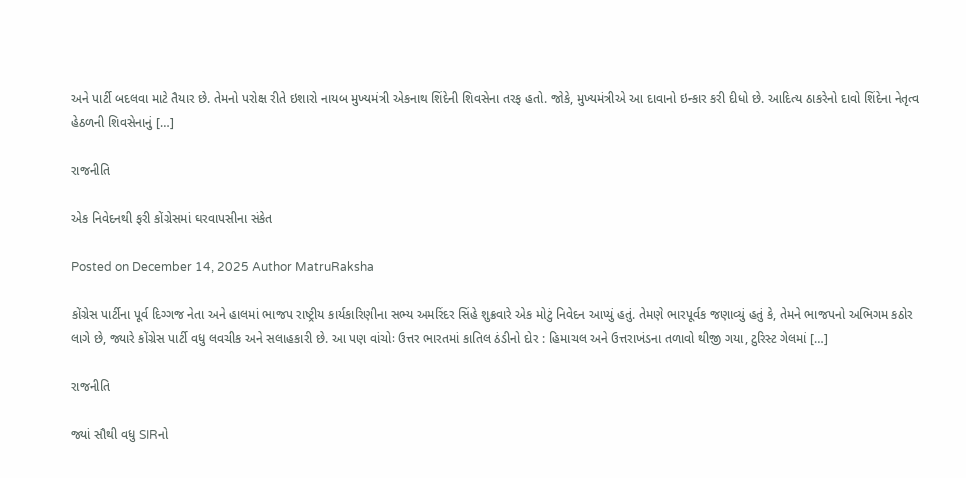અને પાર્ટી બદલવા માટે તૈયાર છે. તેમનો પરોક્ષ રીતે ઇશારો નાયબ મુખ્યમંત્રી એકનાથ શિંદેની શિવસેના તરફ હતો. જોકે, મુખ્યમંત્રીએ આ દાવાનો ઇન્કાર કરી દીધો છે. આદિત્ય ઠાકરેનો દાવો શિંદેના નેતૃત્વ હેઠળની શિવસેનાનું […]

રાજનીતિ

એક નિવેદનથી ફરી કોંગ્રેસમાં ઘરવાપસીના સંકેત

Posted on December 14, 2025 Author MatruRaksha

કોંગ્રેસ પાર્ટીના પૂર્વ દિગ્ગજ નેતા અને હાલમાં ભાજપ રાષ્ટ્રીય કાર્યકારિણીના સભ્ય અમરિંદર સિંહે શુક્રવારે એક મોટું નિવેદન આપ્યું હતું. તેમણે ભારપૂર્વક જણાવ્યું હતું કે, તેમને ભાજપનો અભિગમ કઠોર લાગે છે, જ્યારે કોંગ્રેસ પાર્ટી વધુ લવચીક અને સલાહકારી છે. આ પણ વાંચોઃ ઉત્તર ભારતમાં કાતિલ ઠંડીનો દોર : હિમાચલ અને ઉત્તરાખંડના તળાવો થીજી ગયા, ટુરિસ્ટ ગેલમાં […]

રાજનીતિ

જ્યાં સૌથી વધુ SIRનો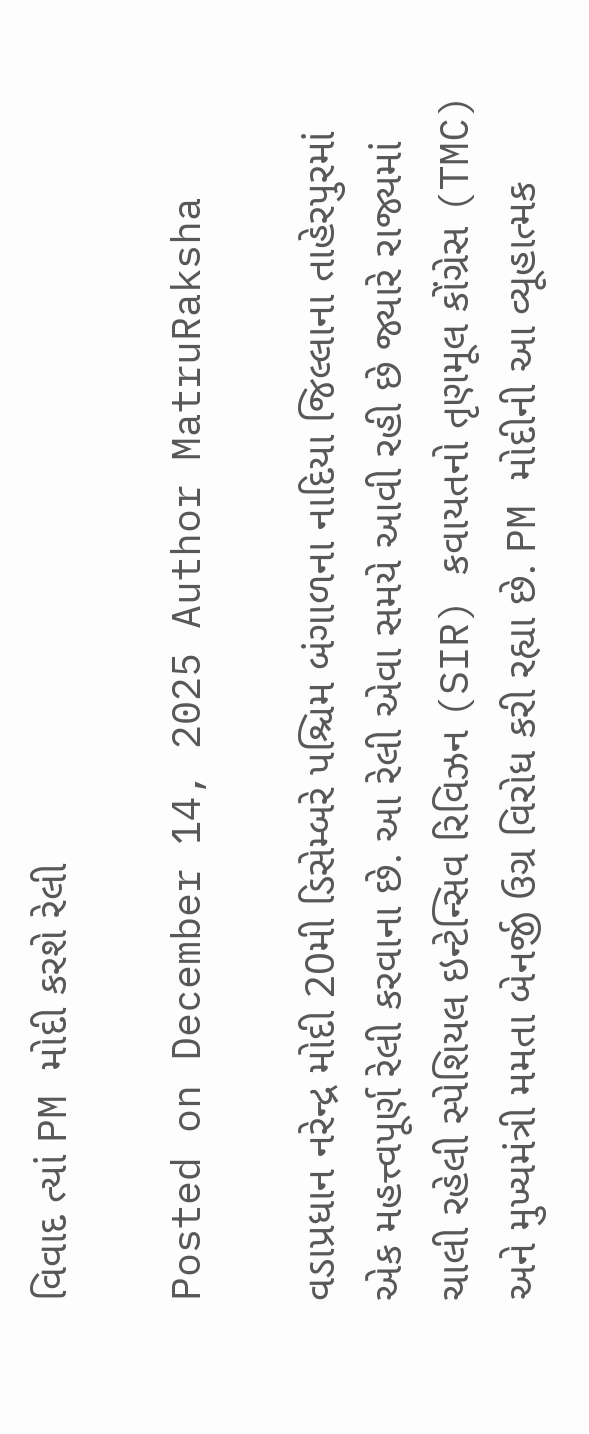વિવાદ ત્યાં PM મોદી કરશે રેલી

Posted on December 14, 2025 Author MatruRaksha

વડાપ્રધાન નરેન્દ્ર મોદી 20મી ડિસેમ્બરે પશ્ચિમ બંગાળના નાદિયા જિલ્લાના તાહેરપુરમાં એક મહત્ત્વપૂર્ણ રેલી કરવાના છે. આ રેલી એવા સમયે આવી રહી છે જ્યારે રાજ્યમાં ચાલી રહેલી સ્પેશિયલ ઇન્ટેન્સિવ રિવિઝન (SIR) કવાયતનો તૃણમૂલ કોંગ્રેસ (TMC) અને મુખ્યમંત્રી મમતા બેનર્જી ઉગ્ર વિરોધ કરી રહ્યા છે. PM મોદીની આ વ્યૂહાત્મક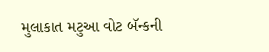મુલાકાત મટુઆ વોટ બૅન્કની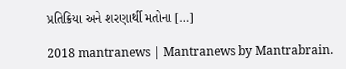પ્રતિક્રિયા અને શરણાર્થી મતોના […]

2018 mantranews | Mantranews by Mantrabrain.